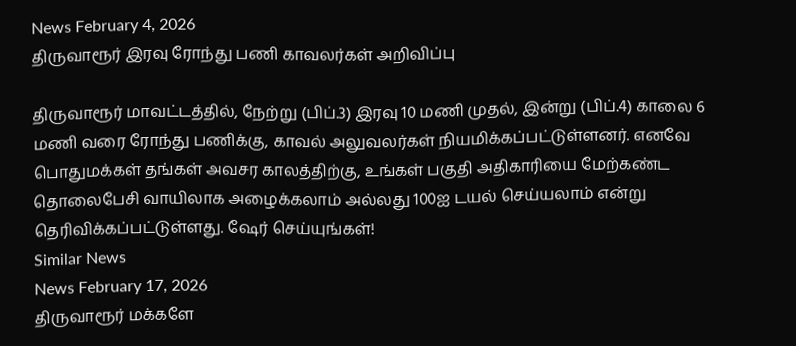News February 4, 2026
திருவாரூர் இரவு ரோந்து பணி காவலர்கள் அறிவிப்பு

திருவாரூர் மாவட்டத்தில், நேற்று (பிப்.3) இரவு 10 மணி முதல், இன்று (பிப்.4) காலை 6 மணி வரை ரோந்து பணிக்கு, காவல் அலுவலர்கள் நியமிக்கப்பட்டுள்ளனர். எனவே பொதுமக்கள் தங்கள் அவசர காலத்திற்கு, உங்கள் பகுதி அதிகாரியை மேற்கண்ட தொலைபேசி வாயிலாக அழைக்கலாம் அல்லது 100ஐ டயல் செய்யலாம் என்று தெரிவிக்கப்பட்டுள்ளது. ஷேர் செய்யுங்கள்!
Similar News
News February 17, 2026
திருவாரூர் மக்களே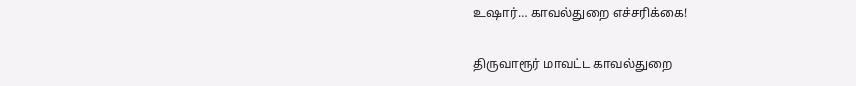உஷார்… காவல்துறை எச்சரிக்கை!

திருவாரூர் மாவட்ட காவல்துறை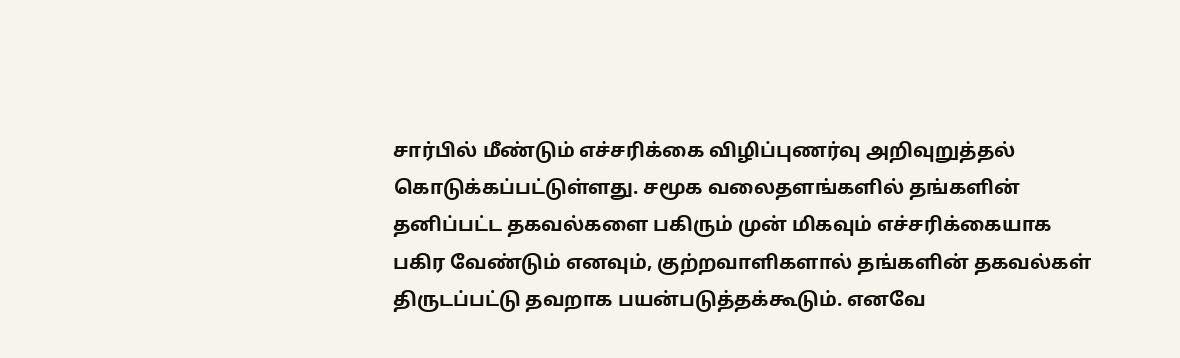சார்பில் மீண்டும் எச்சரிக்கை விழிப்புணர்வு அறிவுறுத்தல் கொடுக்கப்பட்டுள்ளது. சமூக வலைதளங்களில் தங்களின் தனிப்பட்ட தகவல்களை பகிரும் முன் மிகவும் எச்சரிக்கையாக பகிர வேண்டும் எனவும், குற்றவாளிகளால் தங்களின் தகவல்கள் திருடப்பட்டு தவறாக பயன்படுத்தக்கூடும். எனவே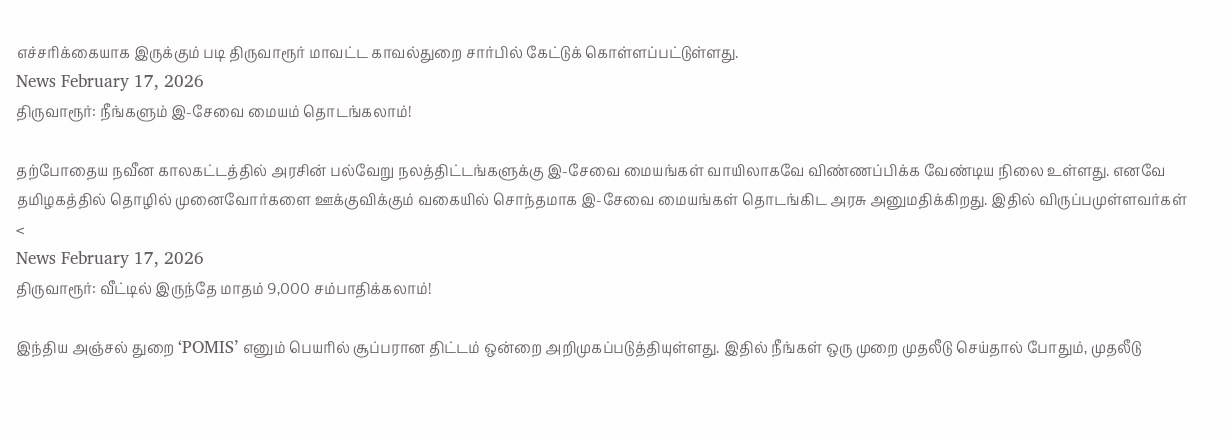எச்சரிக்கையாக இருக்கும் படி திருவாரூர் மாவட்ட காவல்துறை சார்பில் கேட்டுக் கொள்ளப்பட்டுள்ளது.
News February 17, 2026
திருவாரூர்: நீங்களும் இ-சேவை மையம் தொடங்கலாம்!

தற்போதைய நவீன காலகட்டத்தில் அரசின் பல்வேறு நலத்திட்டங்களுக்கு இ-சேவை மையங்கள் வாயிலாகவே விண்ணப்பிக்க வேண்டிய நிலை உள்ளது. எனவே தமிழகத்தில் தொழில் முனைவோர்களை ஊக்குவிக்கும் வகையில் சொந்தமாக இ-சேவை மையங்கள் தொடங்கிட அரசு அனுமதிக்கிறது. இதில் விருப்பமுள்ளவர்கள் <
News February 17, 2026
திருவாரூர்: வீட்டில் இருந்தே மாதம் 9,000 சம்பாதிக்கலாம்!

இந்திய அஞ்சல் துறை ‘POMIS’ எனும் பெயரில் சூப்பரான திட்டம் ஒன்றை அறிமுகப்படுத்தியுள்ளது. இதில் நீங்கள் ஒரு முறை முதலீடு செய்தால் போதும், முதலீடு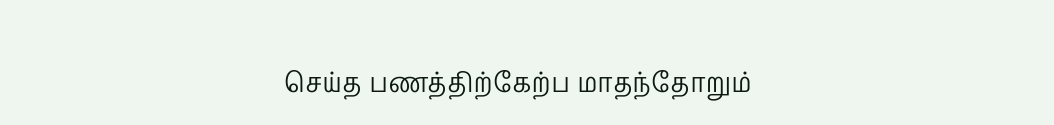செய்த பணத்திற்கேற்ப மாதந்தோறும்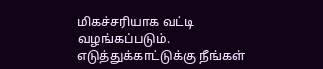மிகச்சரியாக வட்டி வழங்கப்படும். எடுத்துக்காட்டுக்கு நீங்கள்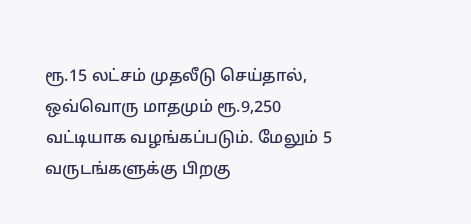ரூ.15 லட்சம் முதலீடு செய்தால், ஒவ்வொரு மாதமும் ரூ.9,250 வட்டியாக வழங்கப்படும். மேலும் 5 வருடங்களுக்கு பிறகு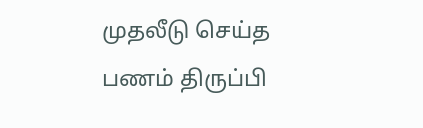முதலீடு செய்த பணம் திருப்பி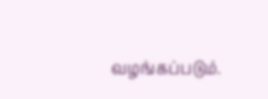வழங்கப்படும்.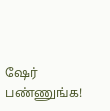ஷேர் பண்ணுங்க!